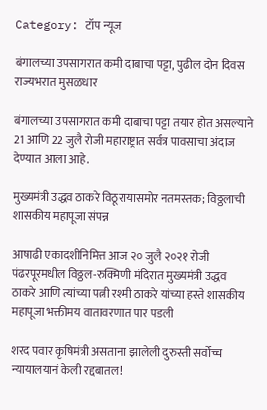Category: टॉप न्यूज

बंगालच्या उपसागरात कमी दाबाचा पट्टा, पुढील दोन दिवस राज्यभरात मुसळधार

बंगालच्या उपसागरात कमी दाबाचा पट्टा तयार होत असल्याने 21 आणि 22 जुलै रोजी महाराष्ट्रात सर्वत्र पावसाचा अंदाज देण्यात आला आहे.

मुख्यमंत्री उद्धव ठाकरे विठूरायासमोर नतमस्तक; विठ्ठलाची शासकीय महापूजा संपन्न

आषाढी एकादशीनिमित्त आज २० जुलै २०२१ रोजी पंढरपूरमधील विठ्ठल-रुक्मिणी मंदिरात मुख्यमंत्री उद्धव ठाकरे आणि त्यांच्या पत्नी रश्मी ठाकरे यांच्या हस्ते शासकीय महापूजा भक्तीमय वातावरणात पार पडली

शरद पवार कृषिमंत्री असताना झालेली दुरुस्ती सर्वोच्च न्यायालयानं केली रद्दबातल!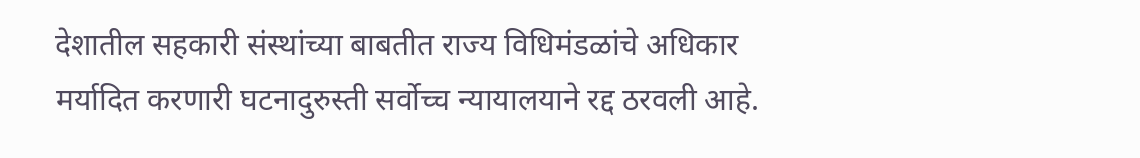देशातील सहकारी संस्थांच्या बाबतीत राज्य विधिमंडळांचे अधिकार मर्यादित करणारी घटनादुरुस्ती सर्वोच्च न्यायालयाने रद्द ठरवली आहे.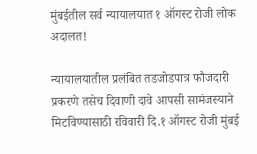मुंबईतील सर्व न्यायालयात १ ऑगस्ट रोजी लोक अदालत!

न्यायालयातील प्रलंबित तडजोडपात्र फौजदारी प्रकरणे तसेच दिवाणी दावे आपसी सामंजस्याने मिटविण्यासाठी रविवारी दि.१ ऑगस्ट रोजी मुंबई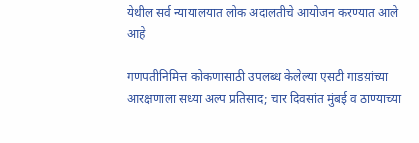येथील सर्व न्यायालयात लोक अदालतीचे आयोजन करण्यात आले आहे

गणपतीनिमित्त कोकणासाठी उपलब्ध केलेल्या एसटी गाडय़ांच्या आरक्षणाला सध्या अल्प प्रतिसाद; चार दिवसांत मुंबई व ठाण्याच्या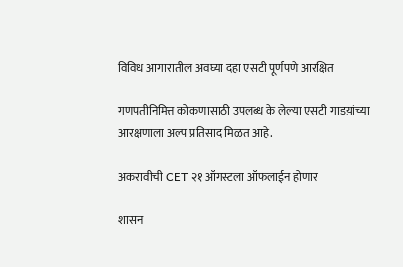विविध आगारातील अवघ्या दहा एसटी पूर्णपणे आरक्षित

गणपतीनिमित्त कोकणासाठी उपलब्ध के लेल्या एसटी गाडय़ांच्या आरक्षणाला अल्प प्रतिसाद मिळत आहे.

अकरावीची CET २१ ऑगस्टला ऑफलाईन होणार

शासन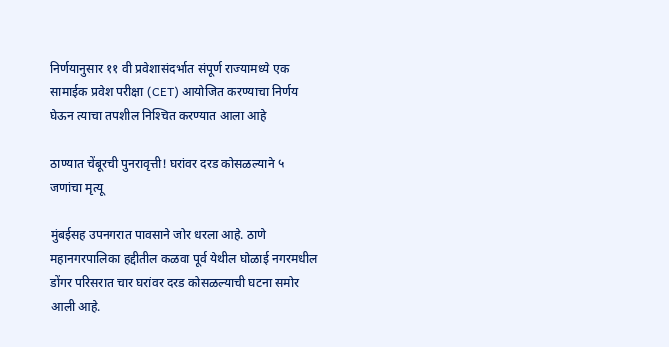निर्णयानुसार ११ वी प्रवेशासंदर्भात संपूर्ण राज्यामध्ये एक सामाईक प्रवेश परीक्षा (CET) आयोजित करण्याचा निर्णय घेऊन त्याचा तपशील निश्‍चित करण्यात आला आहे

ठाण्यात चेंबूरची पुनरावृत्ती! घरांवर दरड कोसळल्याने ५ जणांचा मृत्यू

मुंबईसह उपनगरात पावसाने जोर धरला आहे. ठाणे महानगरपालिका हद्दीतील कळवा पूर्व येथील घोळाई नगरमधील डोंगर परिसरात चार घरांवर दरड कोसळल्याची घटना समोर आली आहे.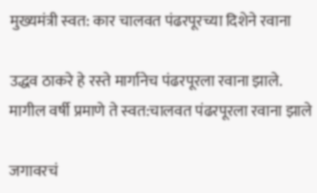मुख्‍यमंत्री स्‍वत: कार चालवत पंढरपूरच्‍या दिशेने रवाना

उद्धव ठाकरे हे रस्‍ते मार्गानेच पंढरपूरला रवाना झाले. मागील वर्षी प्रमाणे ते स्‍वत:चालवत पंढरपूरला रवाना झाले

जगावरचं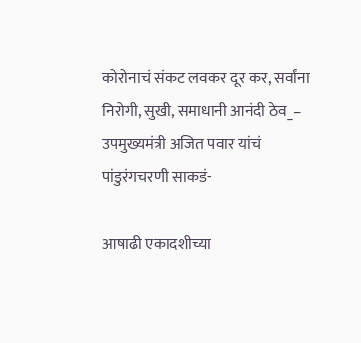कोरोनाचं संकट लवकर दूर कर, सर्वांना निरोगी, सुखी, समाधानी आनंदी ठेव_– उपमुख्यमंत्री अजित पवार यांचं पांडुरंगचरणी साकडं-

आषाढी एकादशीच्या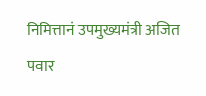निमित्तानं उपमुख्यमंत्री अजित पवार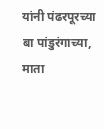यांनी पंढरपूरच्या बा पांडुरंगाच्या, माता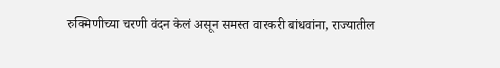रुक्मिणीच्या चरणी वंदन केलं असून समस्त वारकरी बांधवांना, राज्यातील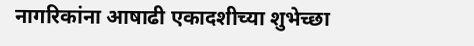नागरिकांना आषाढी एकादशीच्या शुभेच्छा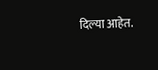दिल्या आहेत.